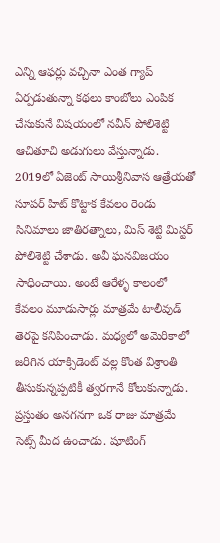ఎన్ని ఆఫర్లు వచ్చినా ఎంత గ్యాప్ ఏర్పడుతున్నా కథలు కాంబోలు ఎంపిక చేసుకునే విషయంలో నవీన్ పోలిశెట్టి ఆచితూచి అడుగులు వేస్తున్నాడు. 2019లో ఏజెంట్ సాయిశ్రీనివాస ఆత్రేయతో సూపర్ హిట్ కొట్టాక కేవలం రెండు సినిమాలు జాతిరత్నాలు, మిస్ శెట్టి మిస్టర్ పోలిశెట్టి చేశాడు. అవీ ఘనవిజయం సాధించాయి. అంటే ఆరేళ్ళ కాలంలో కేవలం మూడుసార్లు మాత్రమే టాలీవుడ్ తెరపై కనిపించాడు. మధ్యలో అమెరికాలో జరిగిన యాక్సిడెంట్ వల్ల కొంత విశ్రాంతి తీసుకున్నప్పటికీ త్వరగానే కోలుకున్నాడు. ప్రస్తుతం అనగనగా ఒక రాజు మాత్రమే సెట్స్ మీద ఉంచాడు. షూటింగ్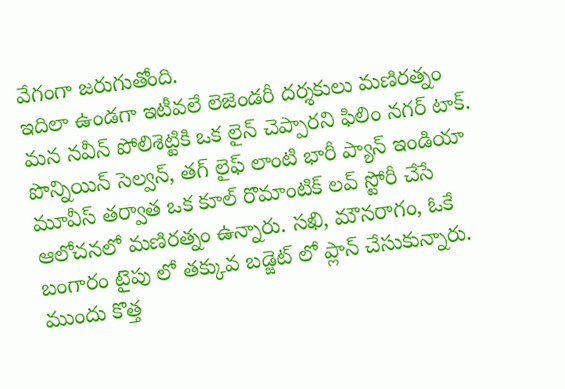వేగంగా జరుగుతోంది.
ఇదిలా ఉండగా ఇటీవలే లెజెండరీ దర్శకులు మణిరత్నం మన నవీన్ పోలిశెట్టికి ఒక లైన్ చెప్పారని ఫిలిం నగర్ టాక్. పొన్నియిన్ సెల్వన్, తగ్ లైఫ్ లాంటి భారీ ప్యాన్ ఇండియా మూవీస్ తర్వాత ఒక కూల్ రొమాంటిక్ లవ్ స్టోరీ చేసే ఆలోచనలో మణిరత్నం ఉన్నారు. సఖి, మౌనరాగం, ఓకే బంగారం టైపు లో తక్కువ బడ్జెట్ లో ప్లాన్ చేసుకున్నారు. ముందు కొత్త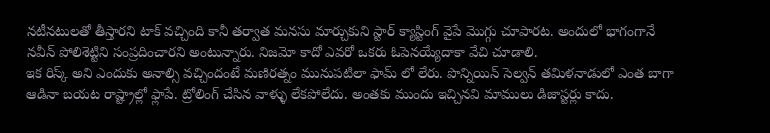నటీనటులతో తీస్తారని టాక్ వచ్చింది కానీ తర్వాత మనసు మార్చుకుని స్టార్ క్యాస్టింగ్ వైపే మొగ్గు చూపారట. అందులో భాగంగానే నవీన్ పోలిశెట్టిని సంప్రదించారని అంటున్నారు. నిజమో కాదో ఎవరో ఒకరు ఓపెనయ్యేదాకా వేచి చూడాలి.
ఇక రిస్క్ అని ఎందుకు అనాల్సి వచ్చిందంటే మణిరత్నం మునుపటిలా ఫామ్ లో లేరు. పొన్నియిన్ సెల్వన్ తమిళనాడులో ఎంత బాగా ఆడినా బయట రాష్ట్రాల్లో ఫ్లాపే. ట్రోలింగ్ చేసిన వాళ్ళు లేకపోలేదు. అంతకు ముందు ఇచ్చినవి మాములు డిజాస్టర్లు కాదు.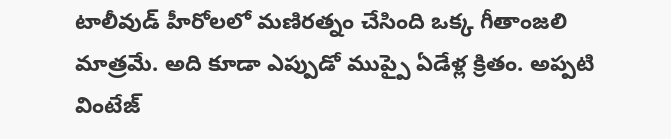టాలీవుడ్ హీరోలలో మణిరత్నం చేసింది ఒక్క గీతాంజలి మాత్రమే. అది కూడా ఎప్పుడో ముప్పై ఏడేళ్ల క్రితం. అప్పటి వింటేజ్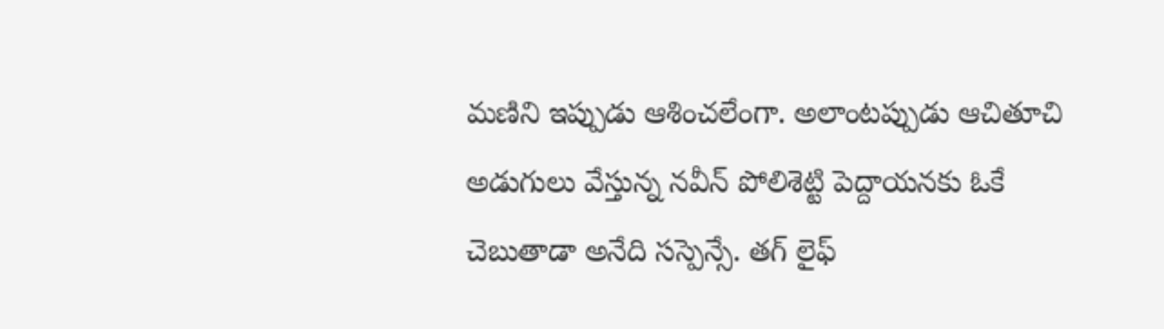మణిని ఇప్పుడు ఆశించలేంగా. అలాంటప్పుడు ఆచితూచి అడుగులు వేస్తున్న నవీన్ పోలిశెట్టి పెద్దాయనకు ఓకే చెబుతాడా అనేది సస్పెన్సే. తగ్ లైఫ్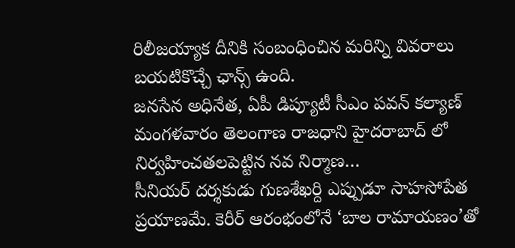రిలీజయ్యాక దీనికి సంబంధించిన మరిన్ని వివరాలు బయటికొచ్చే ఛాన్స్ ఉంది.
జనసేన అధినేత, ఏపీ డిప్యూటీ సీఎం పవన్ కల్యాణ్ మంగళవారం తెలంగాణ రాజధాని హైదరాబాద్ లో నిర్వహించతలపెట్టిన నవ నిర్మాణ…
సీనియర్ దర్శకుడు గుణశేఖర్ది ఎప్పుడూ సాహసోపేత ప్రయాణమే. కెరీర్ ఆరంభంలోనే ‘బాల రామాయణం’తో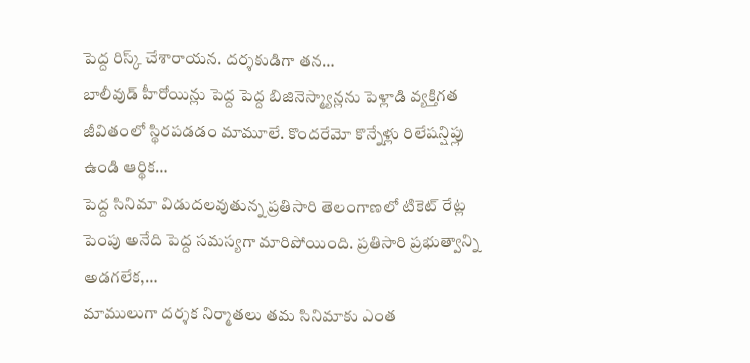పెద్ద రిస్క్ చేశారాయన. దర్శకుడిగా తన…
బాలీవుడ్ హీరోయిన్లు పెద్ద పెద్ద బిజినెస్మ్యాన్లను పెళ్లాడి వ్యక్తిగత జీవితంలో స్థిరపడడం మామూలే. కొందరేమో కొన్నేళ్లు రిలేషన్షిప్లు ఉండి ఆర్థిక…
పెద్ద సినిమా విడుదలవుతున్న ప్రతిసారి తెలంగాణలో టికెట్ రేట్ల పెంపు అనేది పెద్ద సమస్యగా మారిపోయింది. ప్రతిసారి ప్రభుత్వాన్ని అడగలేక,…
మాములుగా దర్శక నిర్మాతలు తమ సినిమాకు ఎంత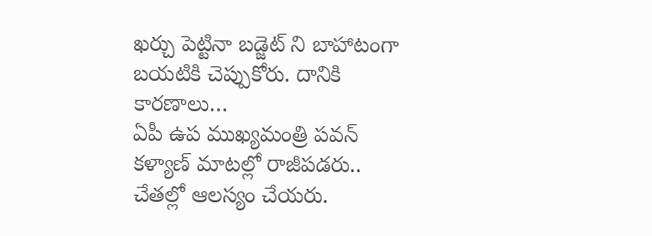ఖర్చు పెట్టినా బడ్జెట్ ని బాహాటంగా బయటికి చెప్పుకోరు. దానికి కారణాలు…
ఏపీ ఉప ముఖ్యమంత్రి పవన్ కళ్యాణ్ మాటల్లో రాజీపడరు.. చేతల్లో ఆలస్యం చేయరు.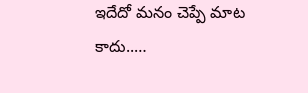ఇదేదో మనం చెప్పే మాట కాదు..…